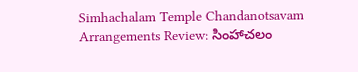Simhachalam Temple Chandanotsavam Arrangements Review: సింహాచలం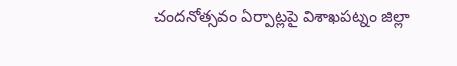చందనోత్సవం ఏర్పాట్లపై విశాఖపట్నం జిల్లా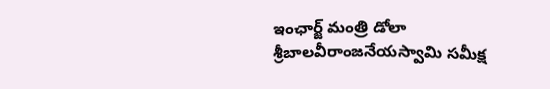ఇంఛార్జ్ మంత్రి డోలా శ్రీబాలవీరాంజనేయస్వామి సమీక్ష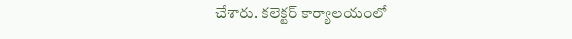చేశారు. కలెక్టర్ కార్యాలయంలో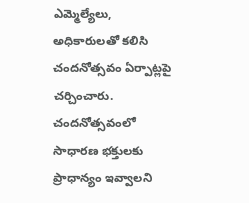ఎమ్మెల్యేలు, అధికారులతో కలిసి చందనోత్సవం ఏర్పాట్లపై చర్చించారు. చందనోత్సవంలో సాధారణ భక్తులకు ప్రాధాన్యం ఇవ్వాలని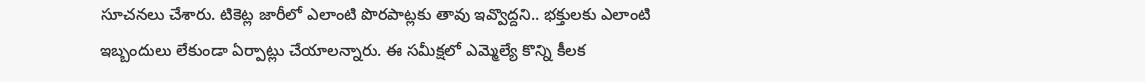సూచనలు చేశారు. టికెట్ల జారీలో ఎలాంటి పొరపాట్లకు తావు ఇవ్వొద్దని.. భక్తులకు ఎలాంటి ఇబ్బందులు లేకుండా ఏర్పాట్లు చేయాలన్నారు. ఈ సమీక్షలో ఎమ్మెల్యే కొన్ని కీలక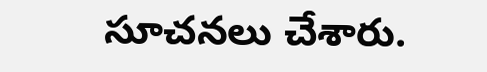సూచనలు చేశారు.